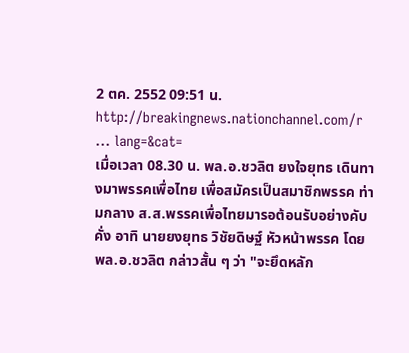2 ตค. 2552 09:51 น.
http://breakingnews.nationchannel.com/r ... lang=&cat=
เมื่อเวลา 08.30 น. พล.อ.ชวลิต ยงใจยุทธ เดินทางมาพรรคเพื่อไทย เพื่อสมัครเป็นสมาชิกพรรค ท่ามกลาง ส.ส.พรรคเพื่อไทยมารอต้อนรับอย่างคับคั่ง อาทิ นายยงยุทธ วิชัยดิษฐ์ หัวหน้าพรรค โดย พล.อ.ชวลิต กล่าวสั้น ๆ ว่า "จะยึดหลัก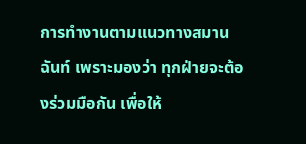การทำงานตามแนวทางสมานฉันท์ เพราะมองว่า ทุกฝ่ายจะต้องร่วมมือกัน เพื่อให้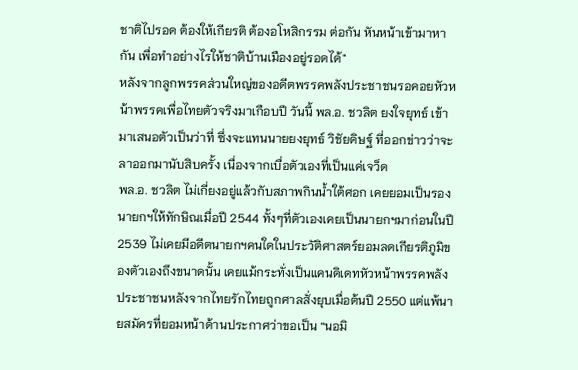ชาติไปรอด ต้องให้เกียรติ ต้องอโหสิกรรม ต่อกัน หันหน้าเข้ามาหากัน เพื่อทำอย่างไรให้ชาติบ้านเมืองอยู่รอดได้"
หลังจากลูกพรรคส่วนใหญ่ของอดีตพรรคพลังประชาชนรอคอยหัวหน้าพรรคเพื่อไทยตัวจริงมาเกือบปี วันนี้ พล.อ. ชวลิต ยงใจยุทธ์ เข้ามาเสนอตัวเป็นว่าที่ ซึ่งจะแทนนายยงยุทธ์ วิชัยดิษฐ์ ที่ออกข่าวว่าจะลาออกมานับสิบครั้ง เนื่องจากเบื่อตัวเองที่เป็นแค่เจว็ด
พล.อ. ชวลิต ไม่เกี่ยงอยู่แล้วกับสภาพกินน้ำใต้ศอก เคยยอมเป็นรองนายกฯให้ทักษิณเมื่อปี 2544 ทั้งๆที่ตัวเองเคยเป็นนายกฯมาก่อนในปี 2539 ไม่เคยมีอดีตนายกฯคนใดในประวัติศาสตร์ยอมลดเกียรติภูมิของตัวเองถึงขนาดนั้น เคยแม้กระทั่งเป็นแคนดิเดทหัวหน้าพรรคพลังประชาชนหลังจากไทยรักไทยถูกศาลสั่งยุบเมื่อต้นปี 2550 แต่แพ้นายสมัครที่ยอมหน้าด้านประกาศว่าขอเป็น “นอมิ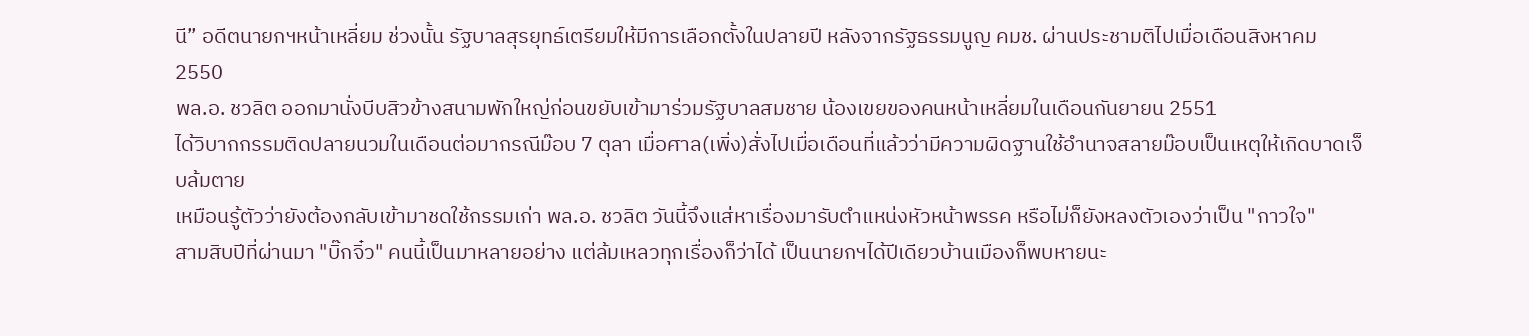นี” อดีตนายกฯหน้าเหลี่ยม ช่วงนั้น รัฐบาลสุรยุทธ์เตรียมให้มีการเลือกตั้งในปลายปี หลังจากรัฐธรรมนูญ คมช. ผ่านประชามติไปเมื่อเดือนสิงหาคม 2550
พล.อ. ชวลิต ออกมานั่งบีบสิวข้างสนามพักใหญ่ก่อนขยับเข้ามาร่วมรัฐบาลสมชาย น้องเขยของคนหน้าเหลี่ยมในเดือนกันยายน 2551
ได้วิบากกรรมติดปลายนวมในเดือนต่อมากรณีม๊อบ 7 ตุลา เมื่อศาล(เพิ่ง)สั่งไปเมื่อเดือนที่แล้วว่ามีความผิดฐานใช้อำนาจสลายม๊อบเป็นเหตุให้เกิดบาดเจ็บล้มตาย
เหมือนรู้ตัวว่ายังต้องกลับเข้ามาชดใช้กรรมเก่า พล.อ. ชวลิต วันนี้จึงแส่หาเรื่องมารับตำแหน่งหัวหน้าพรรค หรือไม่ก็ยังหลงตัวเองว่าเป็น "กาวใจ"
สามสิบปีที่ผ่านมา "บิ๊กจิ๋ว" คนนี้เป็นมาหลายอย่าง แต่ล้มเหลวทุกเรื่องก็ว่าได้ เป็นนายกฯได้ปีเดียวบ้านเมืองก็พบหายนะ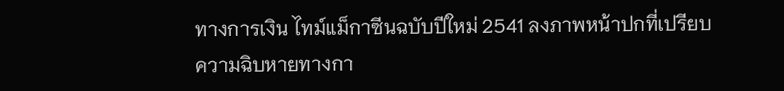ทางการเงิน ไทม์แม็กาซีนฉบับปีใหม่ 2541 ลงภาพหน้าปกที่เปรียบความฉิบหายทางกา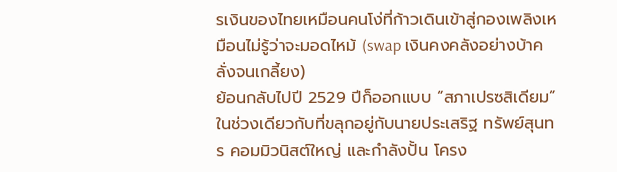รเงินของไทยเหมือนคนโง่ที่ก้าวเดินเข้าสู่กองเพลิงเหมือนไม่รู้ว่าจะมอดไหม้ (swap เงินคงคลังอย่างบ้าคลั่งจนเกลี้ยง)
ย้อนกลับไปปี 2529 ปีก็ออกแบบ “สภาเปรซสิเดียม” ในช่วงเดียวกับที่ขลุกอยู่กับนายประเสริฐ ทรัพย์สุนทร คอมมิวนิสต์ใหญ่ และกำลังปั้น โครง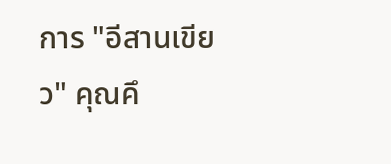การ "อีสานเขียว" คุณคึ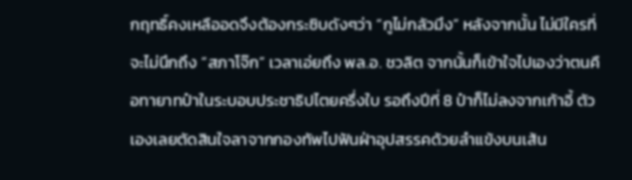กฤทธิ์คงเหลืออดจึงต้องกระซิบดังๆว่า “กูไม่กลัวมึง” หลังจากนั้น ไม่มีใครที่จะไม่นึกถึง “สภาโจ๊ก” เวลาเอ่ยถึง พล.อ. ชวลิต จากนั้นก็เข้าใจไปเองว่าตนคือทายาทป๋าในระบอบประชาธิปไตยครึ่งใบ รอถึงปีที่ 8 ป๋าก็ไม่ลงจากเก้าอี้ ตัวเองเลยตัดสินใจลาจากกองทัพไปฟันฝ่าอุปสรรคด้วยลำแข้งบนเส้น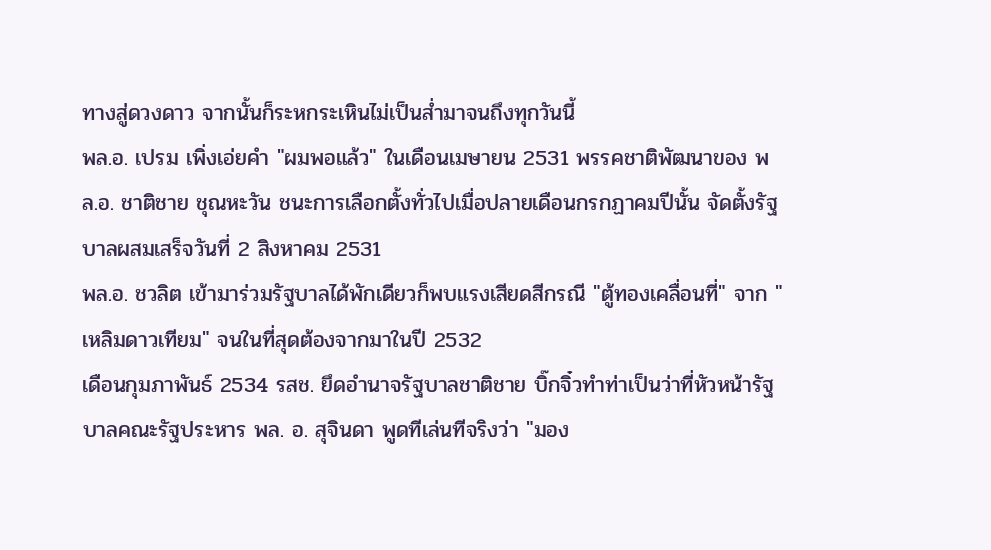ทางสู่ดวงดาว จากนั้นก็ระหกระเหินไม่เป็นส่ำมาจนถึงทุกวันนี้
พล.อ. เปรม เพิ่งเอ่ยคำ "ผมพอแล้ว" ในเดือนเมษายน 2531 พรรคชาติพัฒนาของ พล.อ. ชาติชาย ชุณหะวัน ชนะการเลือกตั้งทั่วไปเมื่อปลายเดือนกรกฏาคมปีนั้น จัดตั้งรัฐบาลผสมเสร็จวันที่ 2 สิงหาคม 2531
พล.อ. ชวลิต เข้ามาร่วมรัฐบาลได้พักเดียวก็พบแรงเสียดสีกรณี "ตู้ทองเคลื่อนที่" จาก "เหลิมดาวเทียม" จนในที่สุดต้องจากมาในปี 2532
เดือนกุมภาพันธ์ 2534 รสช. ยึดอำนาจรัฐบาลชาติชาย บิ๊กจิ๋วทำท่าเป็นว่าที่หัวหน้ารัฐบาลคณะรัฐประหาร พล. อ. สุจินดา พูดทีเล่นทีจริงว่า "มอง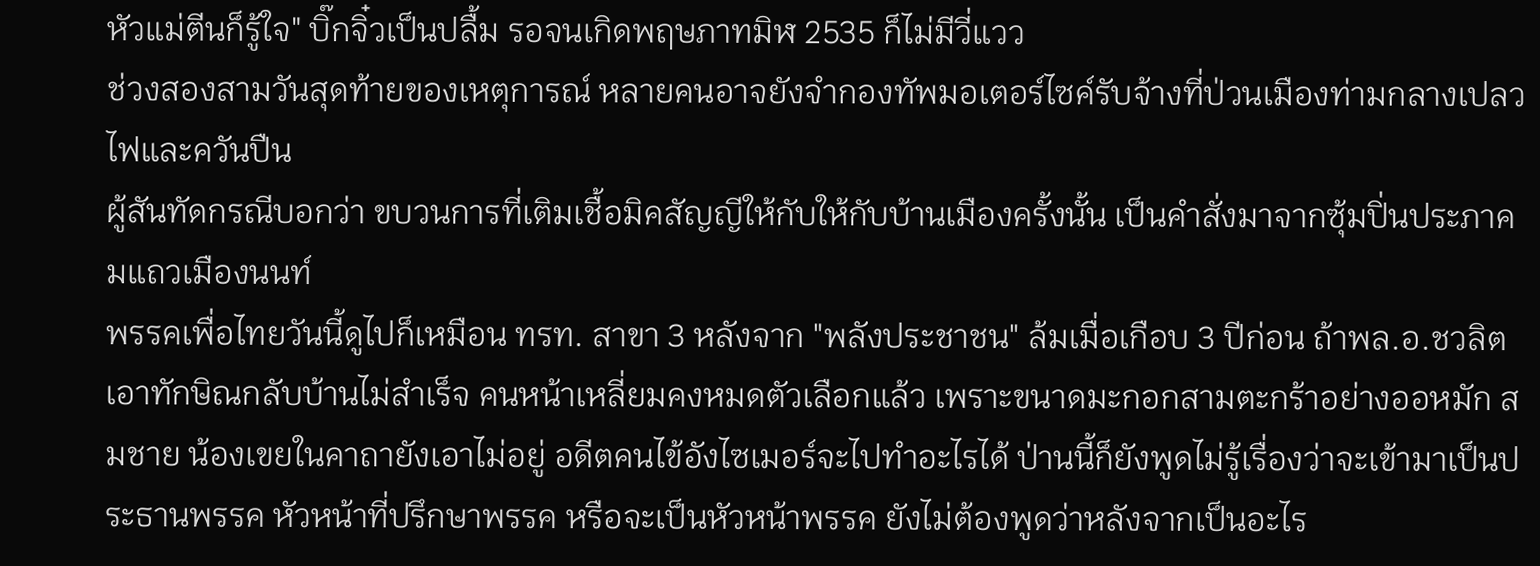หัวแม่ตีนก็รู้ใจ" บิ๊กจิ๋วเป็นปลื้ม รอจนเกิดพฤษภาทมิฬ 2535 ก็ไม่มีวี่แวว
ช่วงสองสามวันสุดท้ายของเหตุการณ์ หลายคนอาจยังจำกองทัพมอเตอร์ไซค์รับจ้างที่ป่วนเมืองท่ามกลางเปลวไฟและควันปืน
ผู้สันทัดกรณีบอกว่า ขบวนการที่เติมเชื้อมิคสัญญีให้กับให้กับบ้านเมืองครั้งนั้น เป็นคำสั่งมาจากซุ้มปิ่นประภาคมแถวเมืองนนท์
พรรคเพื่อไทยวันนี้ดูไปก็เหมือน ทรท. สาขา 3 หลังจาก "พลังประชาชน" ล้มเมื่อเกือบ 3 ปีก่อน ถ้าพล.อ.ชวลิต เอาทักษิณกลับบ้านไม่สำเร็จ คนหน้าเหลี่ยมคงหมดตัวเลือกแล้ว เพราะขนาดมะกอกสามตะกร้าอย่างออหมัก สมชาย น้องเขยในคาถายังเอาไม่อยู่ อดีตคนไข้อังไซเมอร์จะไปทำอะไรได้ ป่านนี้ก็ยังพูดไม่รู้เรื่องว่าจะเข้ามาเป็นประธานพรรค หัวหน้าที่ปรึกษาพรรค หรือจะเป็นหัวหน้าพรรค ยังไม่ต้องพูดว่าหลังจากเป็นอะไร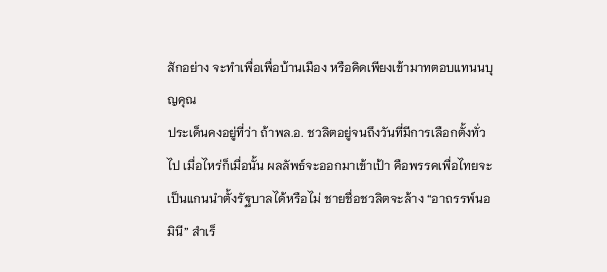สักอย่าง จะทำเพื่อเพื่อบ้านเมือง หรือคิดเพียงเข้ามาทตอบแทนนบุญคุณ
ประเด็นคงอยู่ที่ว่า ถ้าพล.อ. ชวลิตอยู่จนถึงวันที่มีการเลือกตั้งทั่วไป เมื่อไหร่ก็เมื่อนั้น ผลลัพธ์จะออกมาเข้าเป้า คือพรรคเพื่อไทยจะเป็นแกนนำตั้งรัฐบาลได้หรือไม่ ชายชื่อชวลิตจะล้าง “อาถรรพ์นอมินี” สำเร็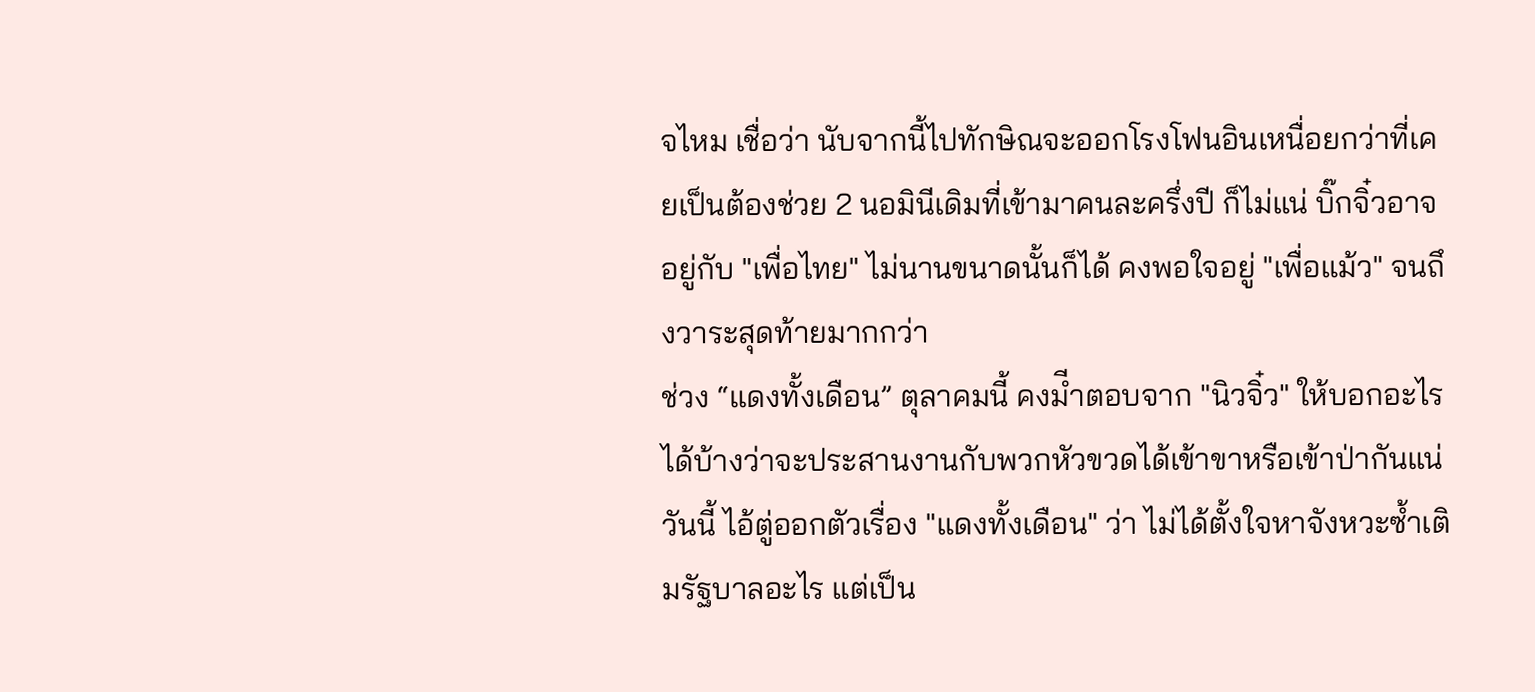จไหม เชื่อว่า นับจากนี้ไปทักษิณจะออกโรงโฟนอินเหนื่อยกว่าที่เคยเป็นต้องช่วย 2 นอมินีเดิมที่เข้ามาคนละครึ่งปี ก็ไม่แน่ บิ๊กจิ๋วอาจอยู่กับ "เพื่อไทย" ไม่นานขนาดนั้นก็ได้ คงพอใจอยู่ "เพื่อแม้ว" จนถึงวาระสุดท้ายมากกว่า
ช่วง “แดงทั้งเดือน” ตุลาคมนี้ คงมีำตอบจาก "นิวจิ๋ว" ให้บอกอะไรได้บ้างว่าจะประสานงานกับพวกหัวขวดได้เข้าขาหรือเข้าป่ากันแน่
วันนี้ ไอ้ตู่ออกตัวเรื่อง "แดงทั้งเดือน" ว่า ไม่ได้ตั้งใจหาจังหวะซ้ำเติมรัฐบาลอะไร แต่เป็น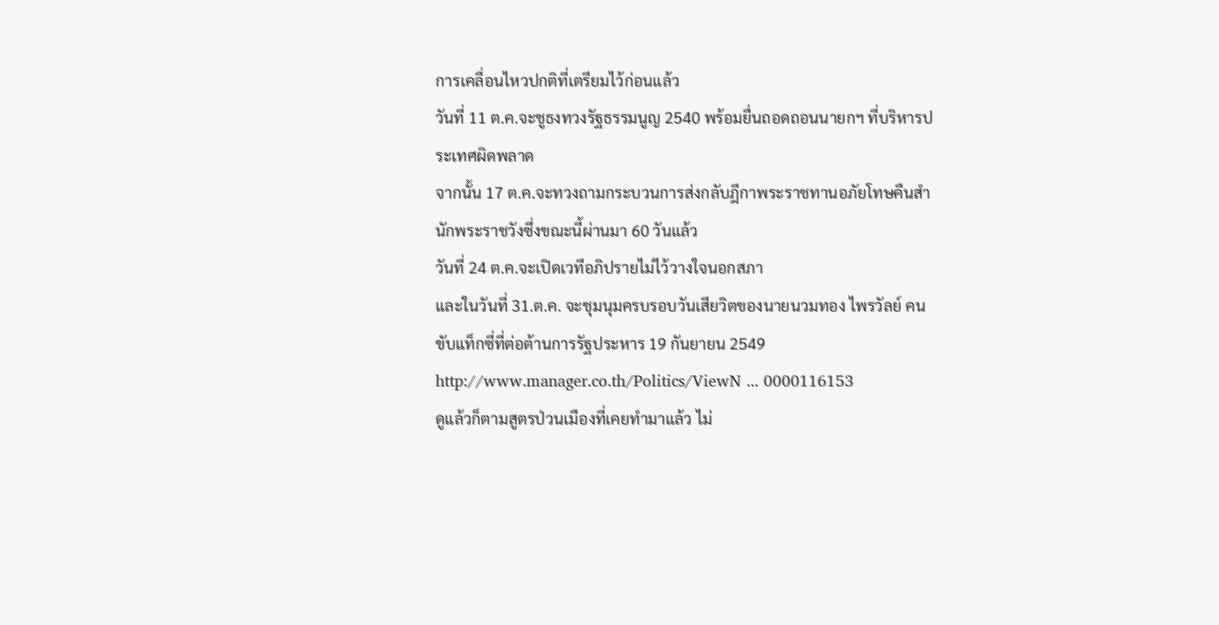การเคลื่อนไหวปกติที่เตรียมไว้ก่อนแล้ว
วันที่ 11 ต.ค.จะชูธงทวงรัฐธรรมนูญ 2540 พร้อมยื่นถอดถอนนายกฯ ที่บริหารประเทศผิดพลาด
จากนั้น 17 ต.ค.จะทวงถามกระบวนการส่งกลับฎีกาพระราชทานอภัยโทษคืนสำนักพระราชวังซึ่งขณะนี้ผ่านมา 60 วันแล้ว
วันที่ 24 ต.ค.จะเปิดเวทีอภิปรายไม่ไว้วางใจนอกสภา
และในวันที่ 31.ต.ค. จะชุมนุมครบรอบวันเสียวิตของนายนวมทอง ไพรวัลย์ คนขับแท็กซี่ที่ต่อต้านการรัฐประหาร 19 กันยายน 2549 http://www.manager.co.th/Politics/ViewN ... 0000116153
ดูแล้วก็ตามสูตรป่วนเมืองที่เคยทำมาแล้ว ไม่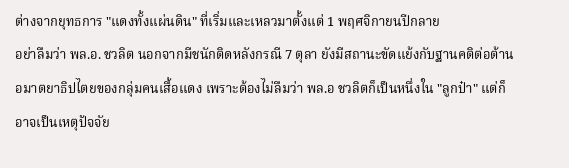ต่างจากยุทธการ "แดงทั้งแผ่นดิน" ที่เริ่มและเหลวมาตั้งแต่ 1 พฤศจิกายนปีกลาย
อย่าลืมว่า พล.อ. ชวลิต นอกจากมีชนักติดหลังกรณี 7 ตุลา ยังมีสถานะขัดแย้งกับฐานคติต่อต้านอมาตยาธิปไตยของกลุ่มคนเสื้อแดง เพราะต้องไม่ลืมว่า พล.อ ชวลิตก็เป็นหนึ่งใน "ลูกป๋า" แต่ก็อาจเป็นเหตุปัจจัย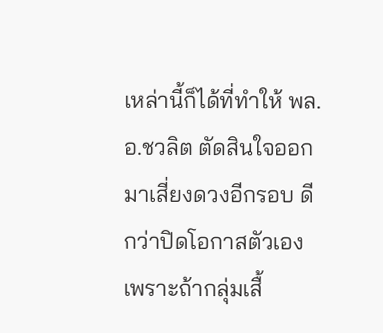เหล่านี้ก็ได้ที่ทำให้ พล.อ.ชวลิต ตัดสินใจออกมาเสี่ยงดวงอีกรอบ ดีกว่าปิดโอกาสตัวเอง เพราะถ้ากลุ่มเสื้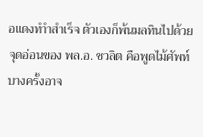อแดงทำำสำเร็จ ตัวเองก็พ้นมลทินไปด้วย
จุดอ่อนของ พล.อ. ชวลิต คือพูดไม้ศัพท์ บางครั้งอาจ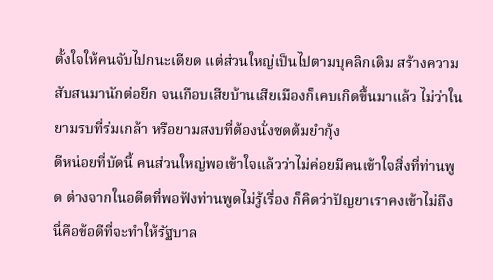ตั้งใจให้คนจับไปกนะเดียด แต่ส่วนใหญ่เป็นไปตามบุคลิกเดิม สร้างความสับสนมานักต่อยีก จนเกือบเสียบ้านเสียเมืองก็เคบเกิดขึ้นมาแล้ว ไม่ว่าในยามรบที่ร่มเกล้า หรือยามสงบที่ต้องนั่งซดต้มยำกุ้ง
ดีหน่อยที่บัดนี้ คนส่วนใหญ่พอเข้าใจแล้วว่าไม่ค่อยมีคนเข้าใจสิ่งที่ท่านพูด ต่างจากในอดีตที่พอฟังท่านพูดไม่รู้เรื่อง ก็คิดว่าปัญยาเราคงเข้าไม่ถึง
นี่คือข้อดีที่จะทำให้รัฐบาล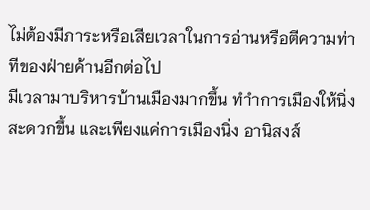ไม่ต้องมีภาระหรือเสียเวลาในการอ่านหรือตีความท่าทีของฝ่ายค้านอีกต่อไป
มีเวลามาบริหารบ้านเมืองมากขึ้น ทำำการเมืองให้นิ่งสะดวกขึ้น และเพียงแค่การเมืองนิ่ง อานิสงส์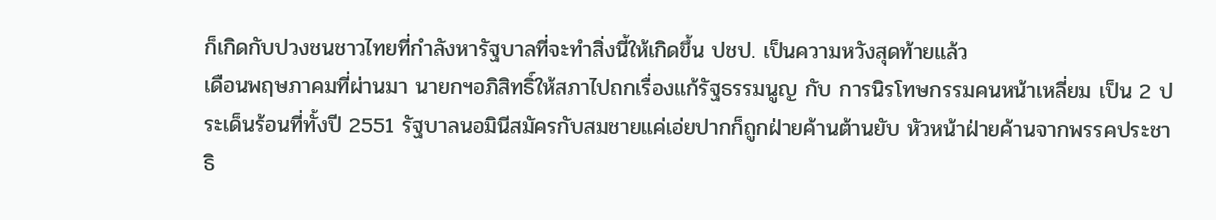ก็เกิดกับปวงชนชาวไทยที่กำลังหารัฐบาลที่จะทำสิ่งนี้ให้เกิดขึ้น ปชป. เป็นความหวังสุดท้ายแล้ว
เดือนพฤษภาคมที่ผ่านมา นายกฯอภิสิทธิ์ให้สภาไปถกเรื่องแก้รัฐธรรมนูญ กับ การนิรโทษกรรมคนหน้าเหลี่ยม เป็น 2 ประเด็นร้อนที่ทั้งปี 2551 รัฐบาลนอมินีสมัครกับสมชายแค่เอ่ยปากก็ถูกฝ่ายค้านต้านยับ หัวหน้าฝ่ายค้านจากพรรคประชาธิ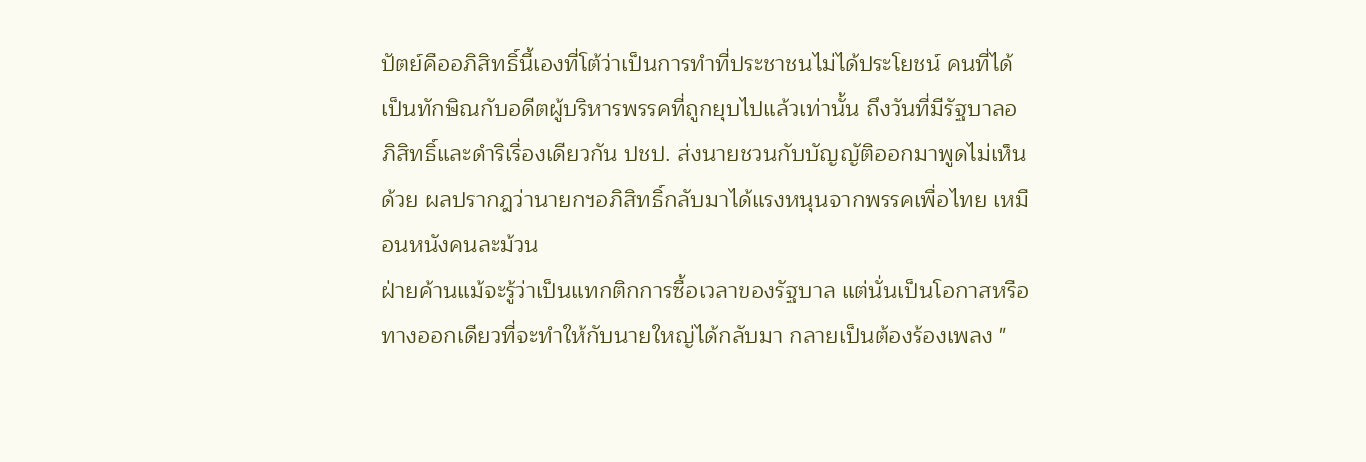ปัตย์คืออภิสิทธิ์นี้เองที่โต้ว่าเป็นการทำที่ประชาชนไม่ได้ประโยชน์ คนที่ได้เป็นทักษิณกับอดีตผู้บริหารพรรคที่ถูกยุบไปแล้วเท่านั้น ถึงวันที่มีรัฐบาลอภิสิทธิ์และดำริเรื่องเดียวกัน ปชป. ส่งนายชวนกับบัญญัติออกมาพูดไม่เห็นด้วย ผลปรากฎว่านายกฯอภิสิทธิ์กลับมาได้แรงหนุนจากพรรคเพื่อไทย เหมือนหนังคนละม้วน
ฝ่ายค้านแม้จะรู้ว่าเป็นแทกติกการซื้อเวลาของรัฐบาล แต่นั่นเป็นโอกาสหรือทางออกเดียวที่จะทำให้กับนายใหญ่ได้กลับมา กลายเป็นต้องร้องเพลง "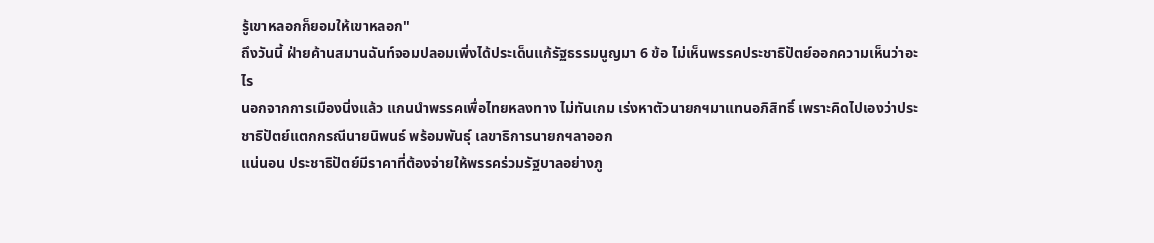รู้เขาหลอกก็ยอมให้เขาหลอก"
ถึงวันนี้ ฝ่ายค้านสมานฉันท์จอมปลอมเพิ่งได้ประเด็นแก้รัฐธรรมนูญมา 6 ข้อ ไม่เห็นพรรคประชาธิปัตย์ออกความเห็นว่าอะไร
นอกจากการเมืองนิ่งแล้ว แกนนำพรรคเพื่อไทยหลงทาง ไม่ทันเกม เร่งหาตัวนายกฯมาแทนอภิสิทธิ์ เพราะคิดไปเองว่าประชาธิปัตย์แตกกรณีนายนิพนธ์ พร้อมพันธุ์ เลขาธิการนายกฯลาออก
แน่นอน ประชาธิปัตย์มีราคาที่ต้องจ่ายให้พรรคร่วมรัฐบาลอย่างภู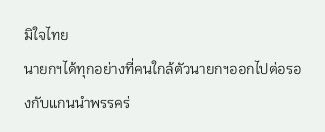มิใจไทย
นายกฯได้ทุกอย่างที่คนใกล้ตัวนายกฯออกไปต่อรองกับแกนนำพรรคร่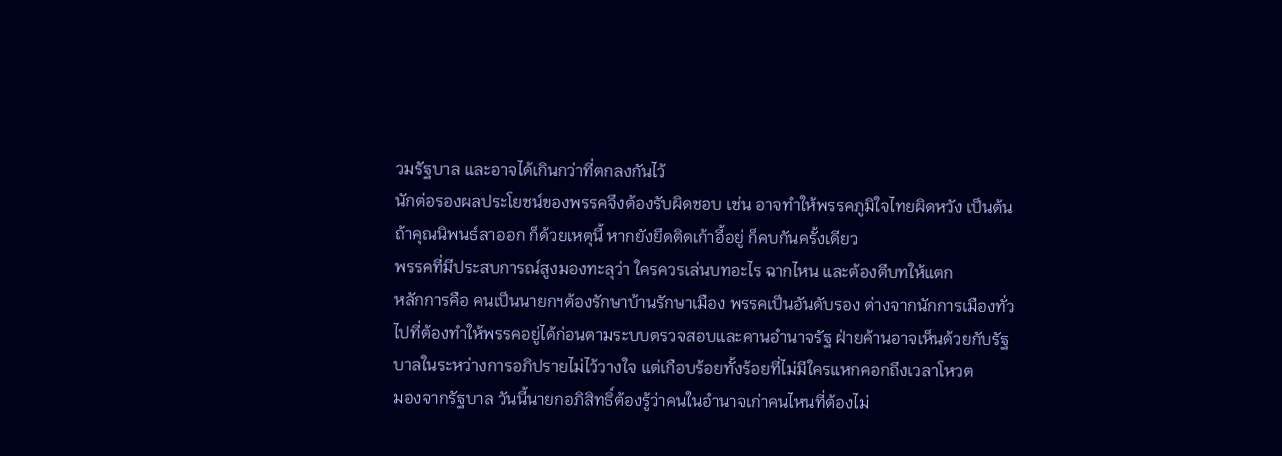วมรัฐบาล และอาจได้เกินกว่าที่ตกลงกันไว้
นักต่อรองผลประโยชน์ของพรรคจึงต้องรับผิดชอบ เช่น อาจทำให้พรรคภูมิใจไทยผิดหวัง เป็นต้น
ถ้าคุณนิพนธ์ลาออก ก็ด้วยเหตุนี้ หากยังยึดติดเก้าอี้อยู่ ก็คบกันครั้งเดียว
พรรคที่มีประสบการณ์สูงมองทะลุว่า ใครควรเล่นบทอะไร ฉากไหน และต้องตีบทให้แตก
หลักการคือ คนเป็นนายกฯต้องรักษาบ้านรักษาเมือง พรรคเป็นอันดับรอง ต่างจากนักการเมืองทั่วไปที่ต้องทำให้พรรคอยู่ได้ก่อนตามระบบตรวจสอบและคานอำนาจรัฐ ฝ่ายค้านอาจเห็นด้วยกับรัฐบาลในระหว่างการอภิปรายไม่ไว้วางใจ แต่เกือบร้อยทั้งร้อยที่ไม่มีใครแหกคอกถึงเวลาโหวต
มองจากรัฐบาล วันนี้นายกอภิสิทธิ์ต้องรู้ว่าคนในอำนาจเก่าคนไหนที่ต้องไม่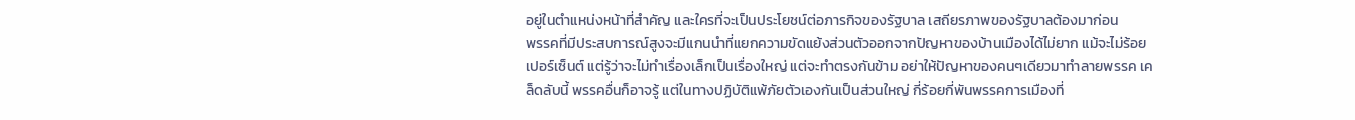อยู่ในตำแหน่งหน้าที่สำคัญ และใครที่จะเป็นประโยชน์ต่อภารกิจของรัฐบาล เสถียรภาพของรัฐบาลต้องมาก่อน
พรรคที่มีประสบการณ์สูงจะมีแกนนำที่แยกความขัดแย้งส่วนตัวออกจากปัญหาของบ้านเมืองได้ไม่ยาก แม้จะไม่ร้อยเปอร์เซ็นต์ แต่รู้ว่าจะไม่ทำเรื่องเล็กเป็นเรื่องใหญ่ แต่จะทำตรงกันข้าม อย่าให้ปัญหาของคนๆเดียวมาทำลายพรรค เคล็ดลับนี้ พรรคอื่นก็อาจรู้ แต่ในทางปฏิบัติแพ้ภัยตัวเองกันเป็นส่วนใหญ่ กี่ร้อยกี่พันพรรคการเมืองที่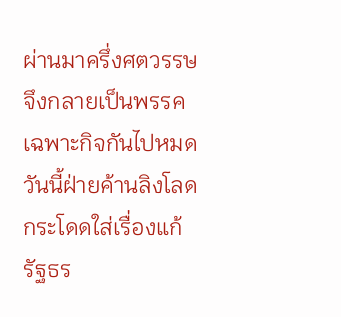ผ่านมาครึ่งศตวรรษจึงกลายเป็นพรรคเฉพาะกิจกันไปหมด
วันนี้ฝ่ายค้านลิงโลดกระโดดใส่เรื่องแก้รัฐธร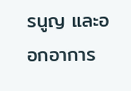รนูญ และออกอาการ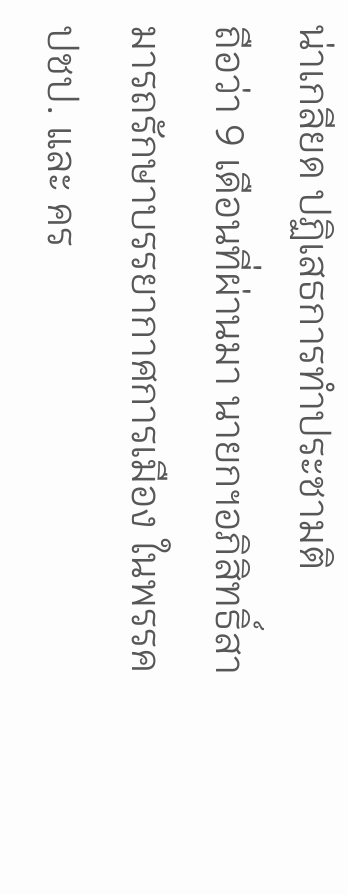น่าเกลียด ปฏิเสธการทำประชามติ
ถือว่า 9 เดือนที่ผ่านมา นายกฯอภิสิทธิ์สามารถรักษาบรรยากาศการเมือง ในพรรค ปชป. และ คร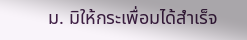ม. มิให้กระเพื่อมได้สำเร็จ